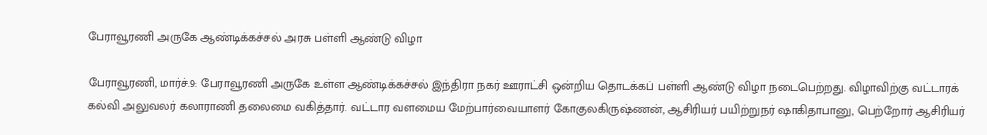பேராவூரணி அருகே ஆண்டிக்கச்சல் அரசு பள்ளி ஆண்டு விழா

பேராவூரணி, மார்ச்.9: பேராவூரணி அருகே உள்ள ஆண்டிக்கச்சல் இந்திரா நகர் ஊராட்சி ஒன்றிய தொடக்கப் பள்ளி ஆண்டு விழா நடைபெற்றது. விழாவிற்கு வட்டாரக் கல்வி அலுவலர் கலாராணி தலைமை வகித்தார். வட்டார வளமைய மேற்பார்வையாளர் கோகுலகிருஷ்ணன், ஆசிரியர் பயிற்றுநர் ஷாகிதாபானு, பெற்றோர் ஆசிரியர்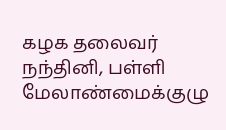கழக தலைவர் நந்தினி, பள்ளி மேலாண்மைக்குழு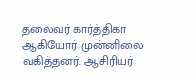தலைவர் கார்த்திகா ஆகியோர் முன்னிலை வகித்தனர். ஆசிரியர்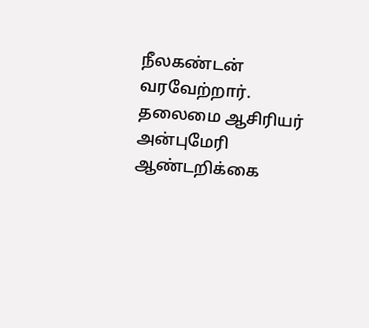நீலகண்டன் வரவேற்றார். தலைமை ஆசிரியர் அன்புமேரி ஆண்டறிக்கை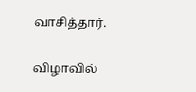வாசித்தார்.

விழாவில்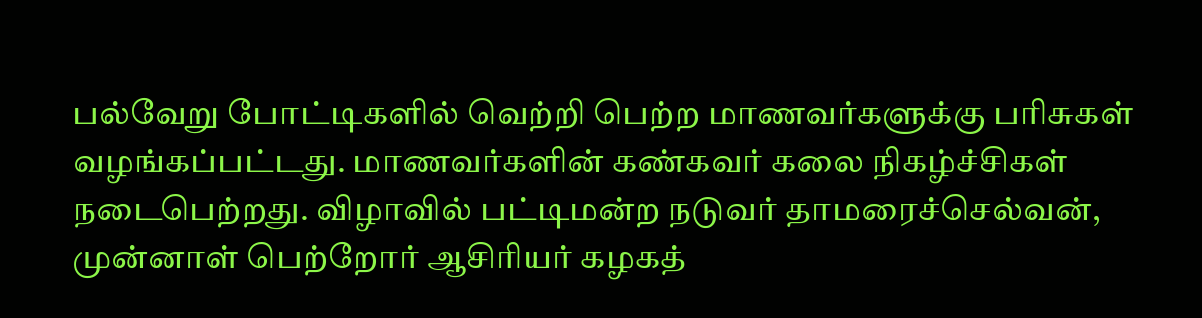பல்வேறு போட்டிகளில் வெற்றி பெற்ற மாணவர்களுக்கு பரிசுகள் வழங்கப்பட்டது. மாணவர்களின் கண்கவர் கலை நிகழ்ச்சிகள் நடைபெற்றது. விழாவில் பட்டிமன்ற நடுவர் தாமரைச்செல்வன், முன்னாள் பெற்றோர் ஆசிரியர் கழகத்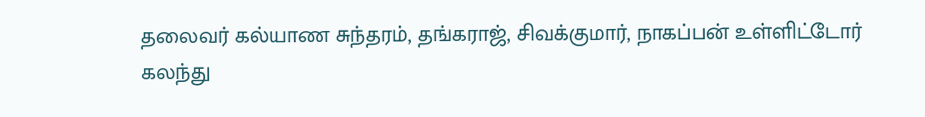தலைவர் கல்யாண சுந்தரம், தங்கராஜ், சிவக்குமார், நாகப்பன் உள்ளிட்டோர் கலந்து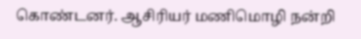கொண்டனர். ஆசிரியர் மணிமொழி நன்றி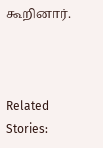கூறினார்.



Related Stories: